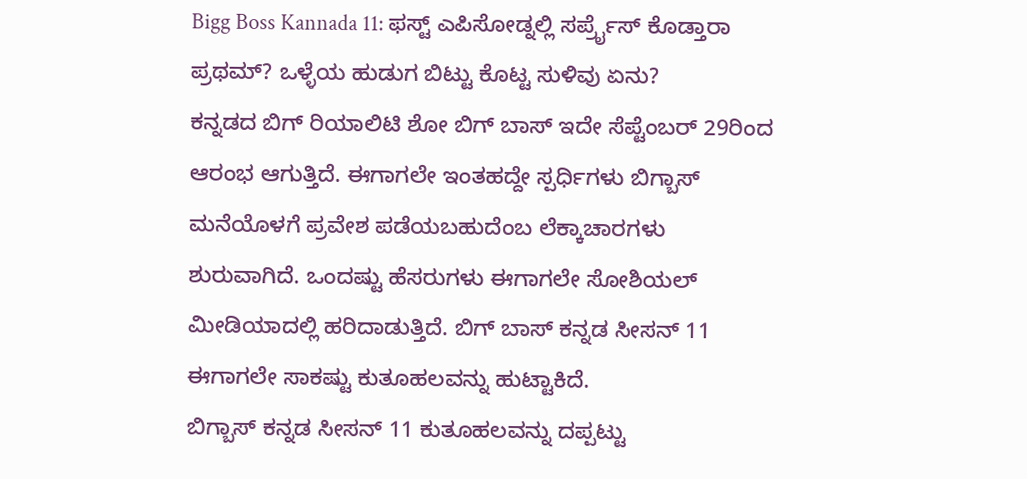Bigg Boss Kannada 11: ಫಸ್ಟ್ ಎಪಿಸೋಡ್ನಲ್ಲಿ ಸರ್ಪ್ರೈಸ್ ಕೊಡ್ತಾರಾ ಪ್ರಥಮ್? ಒಳ್ಳೆಯ ಹುಡುಗ ಬಿಟ್ಟು ಕೊಟ್ಟ ಸುಳಿವು ಏನು?
ಕನ್ನಡದ ಬಿಗ್ ರಿಯಾಲಿಟಿ ಶೋ ಬಿಗ್ ಬಾಸ್ ಇದೇ ಸೆಪ್ಟೆಂಬರ್ 29ರಿಂದ ಆರಂಭ ಆಗುತ್ತಿದೆ. ಈಗಾಗಲೇ ಇಂತಹದ್ದೇ ಸ್ಪರ್ಧಿಗಳು ಬಿಗ್ಬಾಸ್ ಮನೆಯೊಳಗೆ ಪ್ರವೇಶ ಪಡೆಯಬಹುದೆಂಬ ಲೆಕ್ಕಾಚಾರಗಳು ಶುರುವಾಗಿದೆ. ಒಂದಷ್ಟು ಹೆಸರುಗಳು ಈಗಾಗಲೇ ಸೋಶಿಯಲ್ ಮೀಡಿಯಾದಲ್ಲಿ ಹರಿದಾಡುತ್ತಿದೆ. ಬಿಗ್ ಬಾಸ್ ಕನ್ನಡ ಸೀಸನ್ 11 ಈಗಾಗಲೇ ಸಾಕಷ್ಟು ಕುತೂಹಲವನ್ನು ಹುಟ್ಟಾಕಿದೆ.
ಬಿಗ್ಬಾಸ್ ಕನ್ನಡ ಸೀಸನ್ 11 ಕುತೂಹಲವನ್ನು ದಪ್ಪಟ್ಟು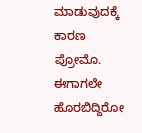ಮಾಡುವುದಕ್ಕೆ ಕಾರಣ ಪ್ರೋಮೊ. ಈಗಾಗಲೇ ಹೊರಬಿದ್ದಿರೋ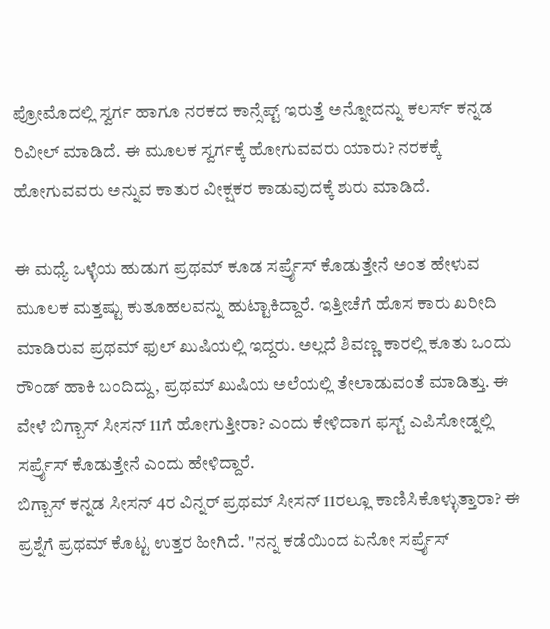ಪ್ರೋಮೊದಲ್ಲಿ ಸ್ವರ್ಗ ಹಾಗೂ ನರಕದ ಕಾನ್ಸೆಪ್ಟ್ ಇರುತ್ತೆ ಅನ್ನೋದನ್ನು ಕಲರ್ಸ್ ಕನ್ನಡ ರಿವೀಲ್ ಮಾಡಿದೆ. ಈ ಮೂಲಕ ಸ್ವರ್ಗಕ್ಕೆ ಹೋಗುವವರು ಯಾರು? ನರಕಕ್ಕೆ ಹೋಗುವವರು ಅನ್ನುವ ಕಾತುರ ವೀಕ್ಷಕರ ಕಾಡುವುದಕ್ಕೆ ಶುರು ಮಾಡಿದೆ.

ಈ ಮಧ್ಯೆ ಒಳ್ಳೆಯ ಹುಡುಗ ಪ್ರಥಮ್ ಕೂಡ ಸರ್ಪ್ರೈಸ್ ಕೊಡುತ್ತೇನೆ ಅಂತ ಹೇಳುವ ಮೂಲಕ ಮತ್ತಷ್ಟು ಕುತೂಹಲವನ್ನು ಹುಟ್ಟಾಕಿದ್ದಾರೆ. ಇತ್ತೀಚೆಗೆ ಹೊಸ ಕಾರು ಖರೀದಿ ಮಾಡಿರುವ ಪ್ರಥಮ್ ಫುಲ್ ಖುಷಿಯಲ್ಲಿ ಇದ್ದರು. ಅಲ್ಲದೆ ಶಿವಣ್ಣ ಕಾರಲ್ಲಿ ಕೂತು ಒಂದು ರೌಂಡ್ ಹಾಕಿ ಬಂದಿದ್ದು, ಪ್ರಥಮ್ ಖುಷಿಯ ಅಲೆಯಲ್ಲಿ ತೇಲಾಡುವಂತೆ ಮಾಡಿತ್ತು. ಈ ವೇಳೆ ಬಿಗ್ಬಾಸ್ ಸೀಸನ್ 11ಗೆ ಹೋಗುತ್ತೀರಾ? ಎಂದು ಕೇಳಿದಾಗ ಫಸ್ಟ್ ಎಪಿಸೋಡ್ನಲ್ಲಿ ಸರ್ಪ್ರೈಸ್ ಕೊಡುತ್ತೇನೆ ಎಂದು ಹೇಳಿದ್ದಾರೆ.
ಬಿಗ್ಬಾಸ್ ಕನ್ನಡ ಸೀಸನ್ 4ರ ವಿನ್ನರ್ ಪ್ರಥಮ್ ಸೀಸನ್ 11ರಲ್ಲೂ ಕಾಣಿಸಿಕೊಳ್ಳುತ್ತಾರಾ? ಈ ಪ್ರಶ್ನೆಗೆ ಪ್ರಥಮ್ ಕೊಟ್ಟ ಉತ್ತರ ಹೀಗಿದೆ. "ನನ್ನ ಕಡೆಯಿಂದ ಏನೋ ಸರ್ಪ್ರೈಸ್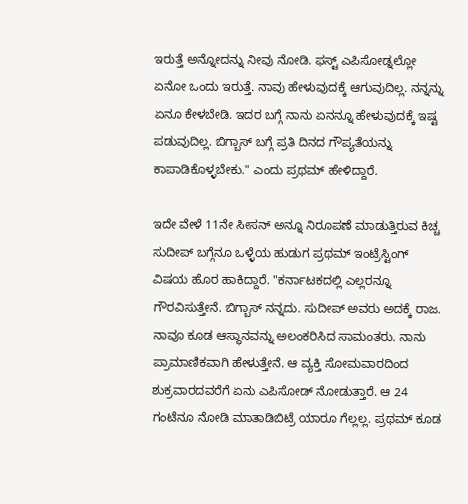ಇರುತ್ತೆ ಅನ್ನೋದನ್ನು ನೀವು ನೋಡಿ. ಫಸ್ಟ್ ಎಪಿಸೋಡ್ನಲ್ಲೋ ಏನೋ ಒಂದು ಇರುತ್ತೆ. ನಾವು ಹೇಳುವುದಕ್ಕೆ ಆಗುವುದಿಲ್ಲ. ನನ್ನನ್ನು ಏನೂ ಕೇಳಬೇಡಿ. ಇದರ ಬಗ್ಗೆ ನಾನು ಏನನ್ನೂ ಹೇಳುವುದಕ್ಕೆ ಇಷ್ಟ ಪಡುವುದಿಲ್ಲ. ಬಿಗ್ಬಾಸ್ ಬಗ್ಗೆ ಪ್ರತಿ ದಿನದ ಗೌಪ್ಯತೆಯನ್ನು ಕಾಪಾಡಿಕೊಳ್ಳಬೇಕು." ಎಂದು ಪ್ರಥಮ್ ಹೇಳಿದ್ದಾರೆ.

ಇದೇ ವೇಳೆ 11ನೇ ಸೀಸನ್ ಅನ್ನೂ ನಿರೂಪಣೆ ಮಾಡುತ್ತಿರುವ ಕಿಚ್ಚ ಸುದೀಪ್ ಬಗ್ಗೆನೂ ಒಳ್ಳೆಯ ಹುಡುಗ ಪ್ರಥಮ್ ಇಂಟ್ರೆಸ್ಟಿಂಗ್ ವಿಷಯ ಹೊರ ಹಾಕಿದ್ದಾರೆ. "ಕರ್ನಾಟಕದಲ್ಲಿ ಎಲ್ಲರನ್ನೂ ಗೌರವಿಸುತ್ತೇನೆ. ಬಿಗ್ಬಾಸ್ ನನ್ನದು. ಸುದೀಪ್ ಅವರು ಅದಕ್ಕೆ ರಾಜ. ನಾವೂ ಕೂಡ ಆಸ್ಥಾನವನ್ನು ಅಲಂಕರಿಸಿದ ಸಾಮಂತರು. ನಾನು ಪ್ರಾಮಾಣಿಕವಾಗಿ ಹೇಳುತ್ತೇನೆ. ಆ ವ್ಯಕ್ತಿ ಸೋಮವಾರದಿಂದ ಶುಕ್ರವಾರದವರೆಗೆ ಏನು ಎಪಿಸೋಡ್ ನೋಡುತ್ತಾರೆ. ಆ 24 ಗಂಟೆನೂ ನೋಡಿ ಮಾತಾಡಿಬಿಟ್ರೆ ಯಾರೂ ಗೆಲ್ಲಲ್ಲ. ಪ್ರಥಮ್ ಕೂಡ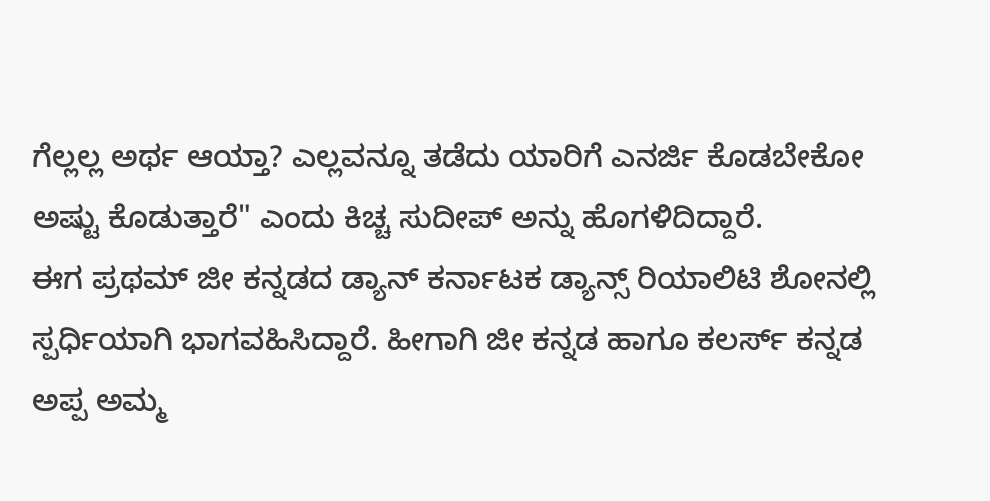ಗೆಲ್ಲಲ್ಲ ಅರ್ಥ ಆಯ್ತಾ? ಎಲ್ಲವನ್ನೂ ತಡೆದು ಯಾರಿಗೆ ಎನರ್ಜಿ ಕೊಡಬೇಕೋ ಅಷ್ಟು ಕೊಡುತ್ತಾರೆ" ಎಂದು ಕಿಚ್ಚ ಸುದೀಪ್ ಅನ್ನು ಹೊಗಳಿದಿದ್ದಾರೆ.
ಈಗ ಪ್ರಥಮ್ ಜೀ ಕನ್ನಡದ ಡ್ಯಾನ್ ಕರ್ನಾಟಕ ಡ್ಯಾನ್ಸ್ ರಿಯಾಲಿಟಿ ಶೋನಲ್ಲಿ ಸ್ಪರ್ಧಿಯಾಗಿ ಭಾಗವಹಿಸಿದ್ದಾರೆ. ಹೀಗಾಗಿ ಜೀ ಕನ್ನಡ ಹಾಗೂ ಕಲರ್ಸ್ ಕನ್ನಡ ಅಪ್ಪ ಅಮ್ಮ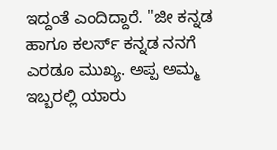ಇದ್ದಂತೆ ಎಂದಿದ್ದಾರೆ. "ಜೀ ಕನ್ನಡ ಹಾಗೂ ಕಲರ್ಸ್ ಕನ್ನಡ ನನಗೆ ಎರಡೂ ಮುಖ್ಯ. ಅಪ್ಪ ಅಮ್ಮ ಇಬ್ಬರಲ್ಲಿ ಯಾರು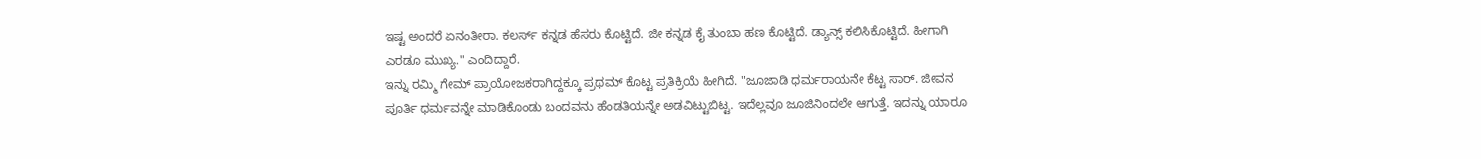ಇಷ್ಟ ಅಂದರೆ ಏನಂತೀರಾ. ಕಲರ್ಸ್ ಕನ್ನಡ ಹೆಸರು ಕೊಟ್ಟಿದೆ. ಜೀ ಕನ್ನಡ ಕೈ ತುಂಬಾ ಹಣ ಕೊಟ್ಟಿದೆ. ಡ್ಯಾನ್ಸ್ ಕಲಿಸಿಕೊಟ್ಟಿದೆ. ಹೀಗಾಗಿ ಎರಡೂ ಮುಖ್ಯ." ಎಂದಿದ್ದಾರೆ.
ಇನ್ನು ರಮ್ಮಿ ಗೇಮ್ ಪ್ರಾಯೋಜಕರಾಗಿದ್ದಕ್ಕೂ ಪ್ರಥಮ್ ಕೊಟ್ಟ ಪ್ರತಿಕ್ರಿಯೆ ಹೀಗಿದೆ. "ಜೂಜಾಡಿ ಧರ್ಮರಾಯನೇ ಕೆಟ್ಟ ಸಾರ್. ಜೀವನ ಪೂರ್ತಿ ಧರ್ಮವನ್ನೇ ಮಾಡಿಕೊಂಡು ಬಂದವನು ಹೆಂಡತಿಯನ್ನೇ ಅಡವಿಟ್ಟುಬಿಟ್ಟ. ಇದೆಲ್ಲವೂ ಜೂಜಿನಿಂದಲೇ ಆಗುತ್ತೆ. ಇದನ್ನು ಯಾರೂ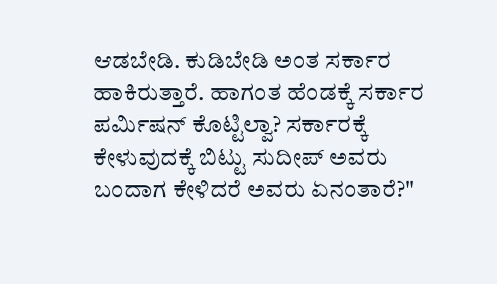ಆಡಬೇಡಿ. ಕುಡಿಬೇಡಿ ಅಂತ ಸರ್ಕಾರ ಹಾಕಿರುತ್ತಾರೆ. ಹಾಗಂತ ಹೆಂಡಕ್ಕೆ ಸರ್ಕಾರ ಪರ್ಮಿಷನ್ ಕೊಟ್ಟಿಲ್ವಾ? ಸರ್ಕಾರಕ್ಕೆ ಕೇಳುವುದಕ್ಕೆ ಬಿಟ್ಟು ಸುದೀಪ್ ಅವರು ಬಂದಾಗ ಕೇಳಿದರೆ ಅವರು ಏನಂತಾರೆ?"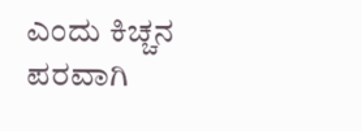ಎಂದು ಕಿಚ್ಚನ ಪರವಾಗಿ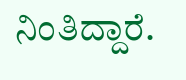ನಿಂತಿದ್ದಾರೆ.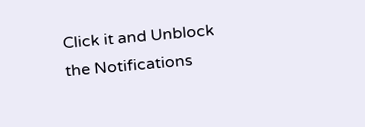Click it and Unblock the Notifications